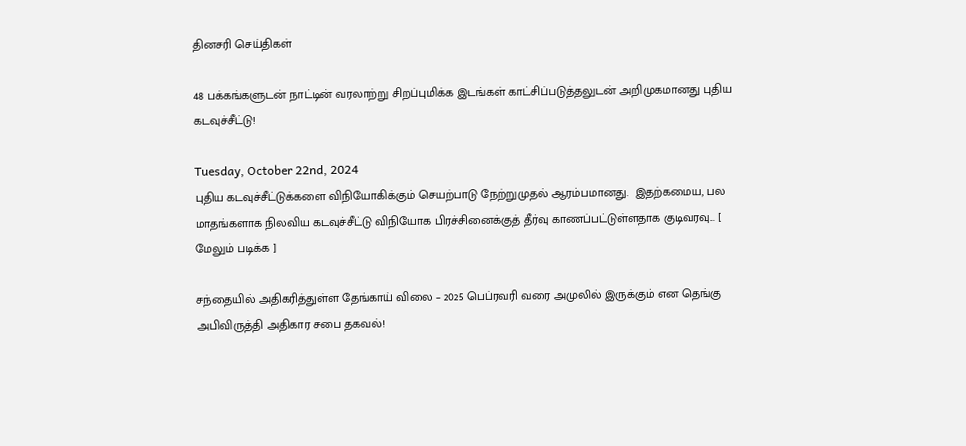தினசரி செய்திகள்

48 பக்கங்களுடன் நாட்டின் வரலாற்று சிறப்புமிக்க இடங்கள் காட்சிப்படுத்தலுடன் அறிமுகமானது புதிய கடவுச்சீட்டு!

Tuesday, October 22nd, 2024
புதிய கடவுச்சீட்டுக்களை விநியோகிக்கும் செயற்பாடு நேற்றுமுதல் ஆரம்பமானது.  இதற்கமைய, பல மாதங்களாக நிலவிய கடவுச்சீட்டு விநியோக பிரச்சினைக்குத் தீர்வு காணப்பட்டுள்ளதாக குடிவரவு... [ மேலும் படிக்க ]

சந்தையில் அதிகரித்துள்ள தேங்காய் விலை – 2025 பெப்ரவரி வரை அமுலில் இருக்கும் என தெங்கு அபிவிருத்தி அதிகார சபை தகவல்!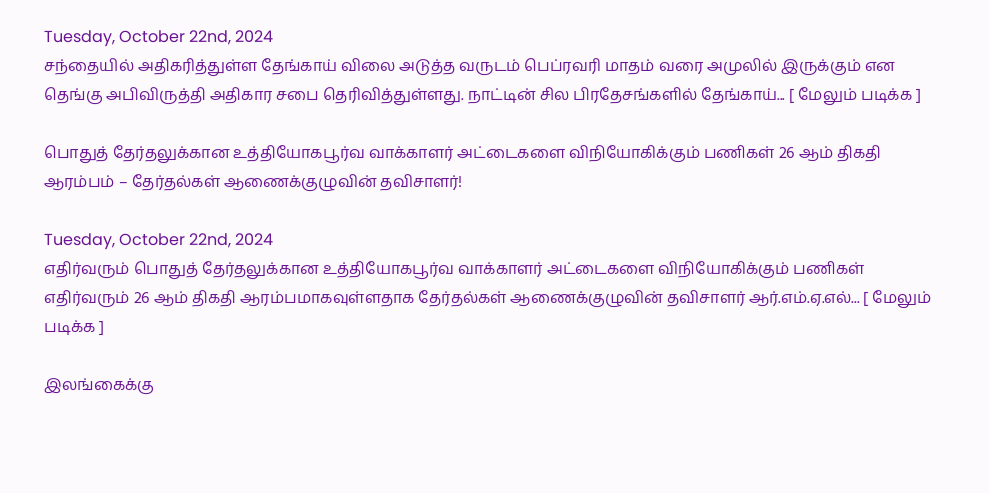Tuesday, October 22nd, 2024
சந்தையில் அதிகரித்துள்ள தேங்காய் விலை அடுத்த வருடம் பெப்ரவரி மாதம் வரை அமுலில் இருக்கும் என தெங்கு அபிவிருத்தி அதிகார சபை தெரிவித்துள்ளது. நாட்டின் சில பிரதேசங்களில் தேங்காய்... [ மேலும் படிக்க ]

பொதுத் தேர்தலுக்கான உத்தியோகபூர்வ வாக்காளர் அட்டைகளை விநியோகிக்கும் பணிகள் 26 ஆம் திகதி ஆரம்பம் – தேர்தல்கள் ஆணைக்குழுவின் தவிசாளர்!

Tuesday, October 22nd, 2024
எதிர்வரும் பொதுத் தேர்தலுக்கான உத்தியோகபூர்வ வாக்காளர் அட்டைகளை விநியோகிக்கும் பணிகள் எதிர்வரும் 26 ஆம் திகதி ஆரம்பமாகவுள்ளதாக தேர்தல்கள் ஆணைக்குழுவின் தவிசாளர் ஆர்.எம்.ஏ.எல்... [ மேலும் படிக்க ]

இலங்கைக்கு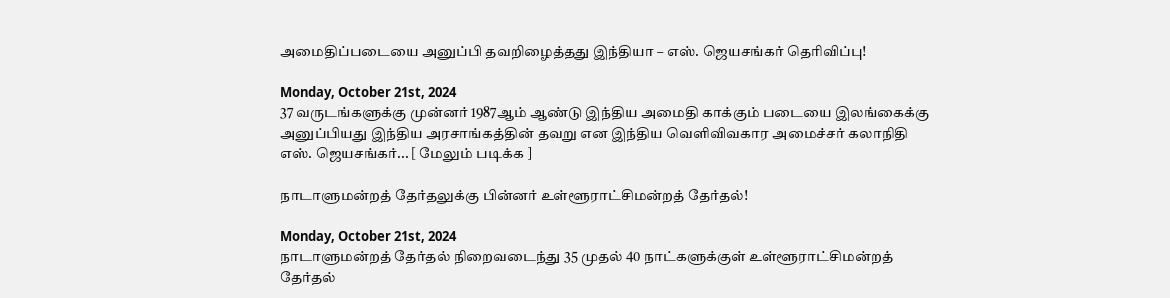அமைதிப்படையை அனுப்பி தவறிழைத்தது இந்தியா – எஸ். ஜெயசங்கர் தெரிவிப்பு!

Monday, October 21st, 2024
37 வருடங்களுக்கு முன்னர் 1987ஆம் ஆண்டு இந்திய அமைதி காக்கும் படையை இலங்கைக்கு அனுப்பியது இந்திய அரசாங்கத்தின் தவறு என இந்திய வெளிவிவகார அமைச்சர் கலாநிதி எஸ். ஜெயசங்கர்... [ மேலும் படிக்க ]

நாடாளுமன்றத் தேர்தலுக்கு பின்னர் உள்ளூராட்சிமன்றத் தேர்தல்!

Monday, October 21st, 2024
நாடாளுமன்றத் தேர்தல் நிறைவடைந்து 35 முதல் 40 நாட்களுக்குள் உள்ளூராட்சிமன்றத் தேர்தல்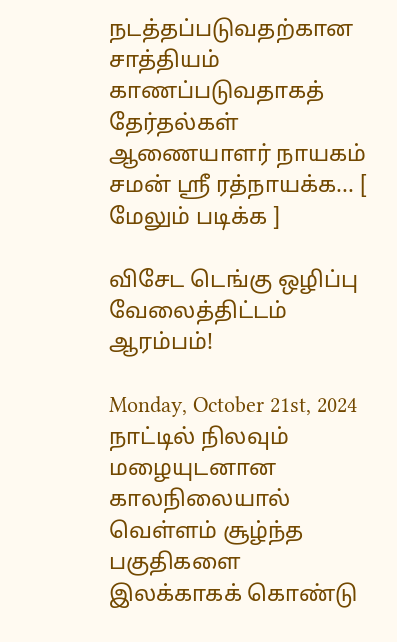நடத்தப்படுவதற்கான சாத்தியம் காணப்படுவதாகத் தேர்தல்கள் ஆணையாளர் நாயகம் சமன் ஸ்ரீ ரத்நாயக்க... [ மேலும் படிக்க ]

விசேட டெங்கு ஒழிப்பு வேலைத்திட்டம் ஆரம்பம்!

Monday, October 21st, 2024
நாட்டில் நிலவும் மழையுடனான காலநிலையால் வெள்ளம் சூழ்ந்த பகுதிகளை இலக்காகக் கொண்டு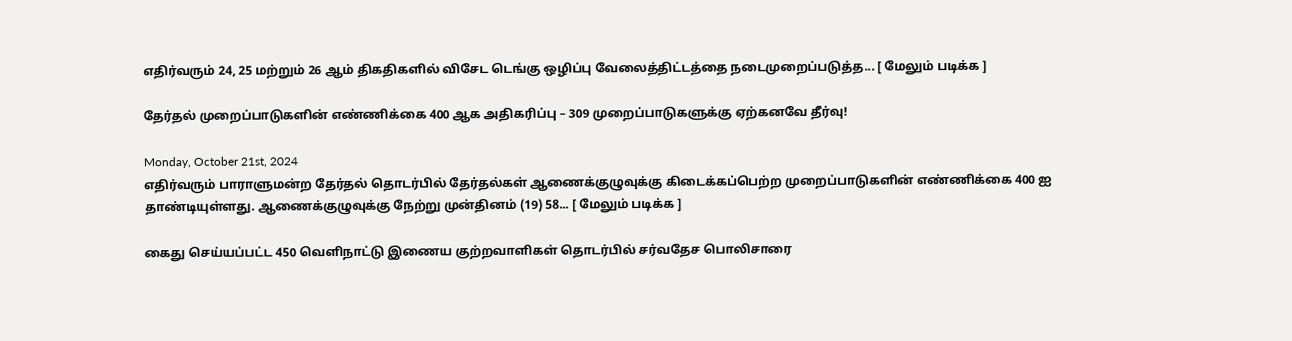எதிர்வரும் 24, 25 மற்றும் 26 ஆம் திகதிகளில் விசேட டெங்கு ஒழிப்பு வேலைத்திட்டத்தை நடைமுறைப்படுத்த... [ மேலும் படிக்க ]

தேர்தல் முறைப்பாடுகளின் எண்ணிக்கை 400 ஆக அதிகரிப்பு – 309 முறைப்பாடுகளுக்கு ஏற்கனவே தீர்வு!

Monday, October 21st, 2024
எதிர்வரும் பாராளுமன்ற தேர்தல் தொடர்பில் தேர்தல்கள் ஆணைக்குழுவுக்கு கிடைக்கப்பெற்ற முறைப்பாடுகளின் எண்ணிக்கை 400 ஐ தாண்டியுள்ளது. ஆணைக்குழுவுக்கு நேற்று முன்தினம் (19) 58... [ மேலும் படிக்க ]

கைது செய்யப்பட்ட 450 வெளிநாட்டு இணைய குற்றவாளிகள் தொடர்பில் சர்வதேச பொலிசாரை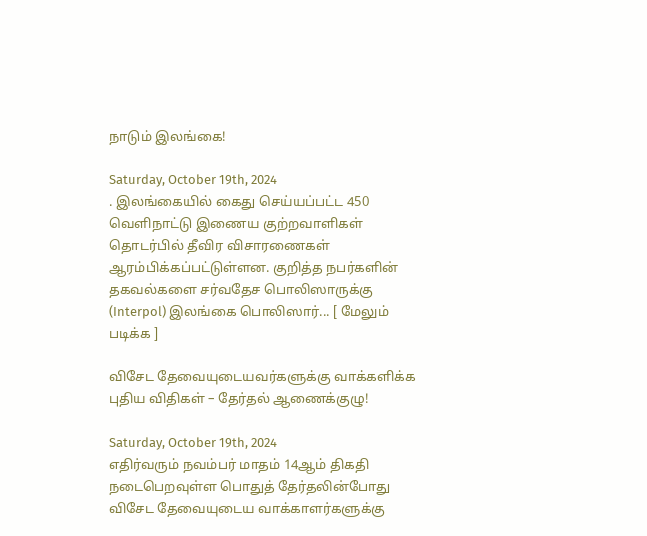நாடும் இலங்கை!

Saturday, October 19th, 2024
. இலங்கையில் கைது செய்யப்பட்ட 450 வெளிநாட்டு இணைய குற்றவாளிகள் தொடர்பில் தீவிர விசாரணைகள் ஆரம்பிக்கப்பட்டுள்ளன. குறித்த நபர்களின் தகவல்களை சர்வதேச பொலிஸாருக்கு (Interpol) இலங்கை பொலிஸார்... [ மேலும் படிக்க ]

விசேட தேவையுடையவர்களுக்கு வாக்களிக்க புதிய விதிகள் – தேர்தல் ஆணைக்குழு!

Saturday, October 19th, 2024
எதிர்வரும் நவம்பர் மாதம் 14ஆம் திகதி நடைபெறவுள்ள பொதுத் தேர்தலின்போது விசேட தேவையுடைய வாக்காளர்களுக்கு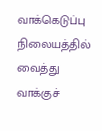வாக்கெடுப்பு நிலையத்தில் வைத்து வாக்குச்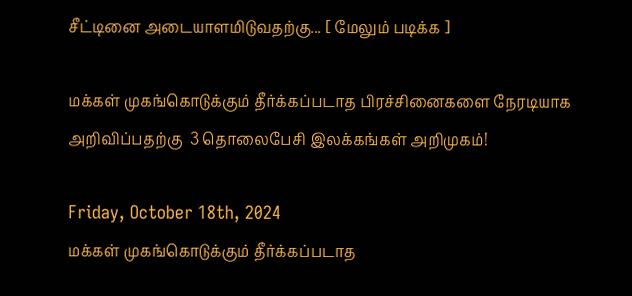சீட்டினை அடையாளமிடுவதற்கு... [ மேலும் படிக்க ]

மக்கள் முகங்கொடுக்கும் தீர்க்கப்படாத பிரச்சினைகளை நேரடியாக அறிவிப்பதற்கு  3 தொலைபேசி இலக்கங்கள் அறிமுகம்!

Friday, October 18th, 2024
மக்கள் முகங்கொடுக்கும் தீர்க்கப்படாத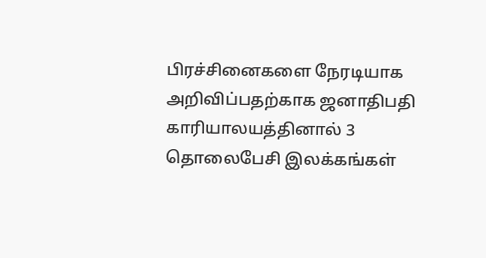பிரச்சினைகளை நேரடியாக அறிவிப்பதற்காக ஜனாதிபதி காரியாலயத்தினால் 3 தொலைபேசி இலக்கங்கள்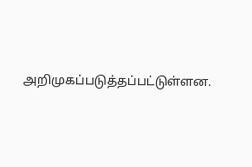அறிமுகப்படுத்தப்பட்டுள்ளன.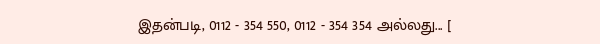இதன்படி, 0112 - 354 550, 0112 - 354 354 அல்லது... [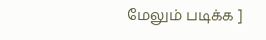மேலும் படிக்க ]